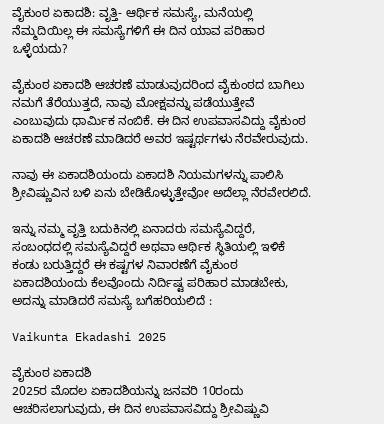ವೈಕುಂಠ ಏಕಾದಶಿ: ವೃತ್ತಿ- ಆರ್ಥಿಕ ಸಮಸ್ಯೆ, ಮನೆಯಲ್ಲಿ ನೆಮ್ಮದಿಯಿಲ್ಲ ಈ ಸಮಸ್ಯೆಗಳಿಗೆ ಈ ದಿನ ಯಾವ ಪರಿಹಾರ ಒಳ್ಳೆಯದು?

ವೈಕುಂಠ ಏಕಾದಶಿ ಆಚರಣೆ ಮಾಡುವುದರಿಂದ ವೈಕುಂಠದ ಬಾಗಿಲು ನಮಗೆ ತೆರೆಯುತ್ತದೆ, ನಾವು ಮೋಕ್ಷವನ್ನು ಪಡೆಯುತ್ತೇವೆ ಎಂಬುವುದು ಧಾರ್ಮಿಕ ನಂಬಿಕೆ. ಈ ದಿನ ಉಪವಾಸವಿದ್ದು ವೈಕುಂಠ ಏಕಾದಶಿ ಆಚರಣೆ ಮಾಡಿದರೆ ಅವರ ಇಷ್ಟರ್ಥಗಳು ನೆರವೇರುವುದು.

ನಾವು ಈ ಏಕಾದಶಿಯಂದು ಏಕಾದಶಿ ನಿಯಮಗಳನ್ನು ಪಾಲಿಸಿ ಶ್ರೀವಿಷ್ಣುವಿನ ಬಳಿ ಏನು ಬೇಡಿಕೊಳ್ಳುತ್ತೇವೋ ಅದೆಲ್ಲಾ ನೆರವೇರಲಿದೆ.

ಇನ್ನು ನಮ್ಮ ವೃತ್ತಿ ಬದುಕಿನಲ್ಲಿ ಏನಾದರು ಸಮಸ್ಯೆವಿದ್ದರೆ, ಸಂಬಂಧದಲ್ಲಿ ಸಮಸ್ಯೆವಿದ್ದರೆ ಅಥವಾ ಆರ್ಥಿಕ ಸ್ಥಿತಿಯಲ್ಲಿ ಇಳಿಕೆ ಕಂಡು ಬರುತ್ತಿದ್ದರೆ ಈ ಕಷ್ಟಗಳ ನಿವಾರಣೆಗೆ ವೈಕುಂಠ ಏಕಾದಶಿಯಂದು ಕೆಲವೊಂದು ನಿರ್ದಿಷ್ಟ ಪರಿಹಾರ ಮಾಡಬೇಕು, ಅದನ್ನು ಮಾಡಿದರೆ ಸಮಸ್ಯೆ ಬಗೆಹರಿಯಲಿದೆ :

Vaikunta Ekadashi 2025

ವೈಕುಂಠ ಏಕಾದಶಿ
2025ರ ಮೊದಲ ಏಕಾದಶಿಯನ್ನು ಜನವರಿ 10ರಂದು ಆಚರಿಸಲಾಗುವುದು, ಈ ದಿನ ಉಪವಾಸವಿದ್ದು ಶ್ರೀವಿಷ್ಣುವಿ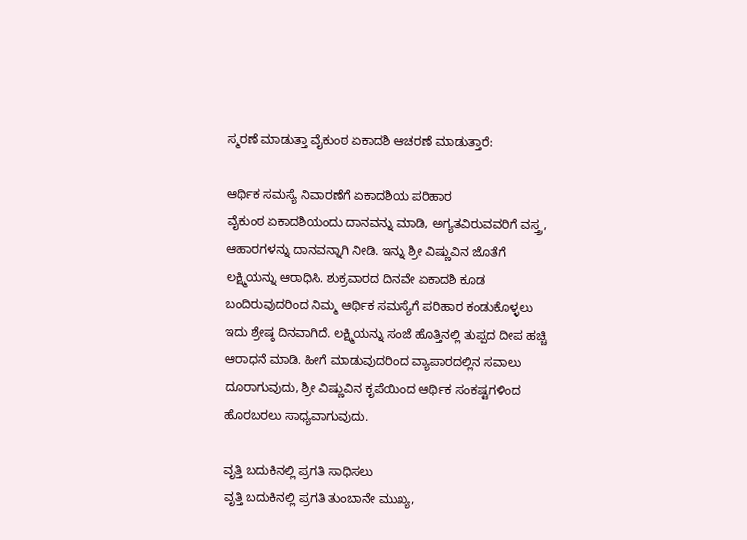ಸ್ಮರಣೆ ಮಾಡುತ್ತಾ ವೈಕುಂಠ ಏಕಾದಶಿ ಆಚರಣೆ ಮಾಡುತ್ತಾರೆ:

ಆರ್ಥಿಕ ಸಮಸ್ಯೆ ನಿವಾರಣೆಗೆ ಏಕಾದಶಿಯ ಪರಿಹಾರ
ವೈಕುಂಠ ಏಕಾದಶಿಯಂದು ದಾನವನ್ನು ಮಾಡಿ, ಅಗ್ಯತವಿರುವವರಿಗೆ ವಸ್ತ್ರ, ಆಹಾರಗಳನ್ನು ದಾನವನ್ನಾಗಿ ನೀಡಿ. ಇನ್ನು ಶ್ರೀ ವಿಷ್ಣುವಿನ ಜೊತೆಗೆ ಲಕ್ಷ್ಮಿಯನ್ನು ಆರಾಧಿಸಿ. ಶುಕ್ರವಾರದ ದಿನವೇ ಏಕಾದಶಿ ಕೂಡ ಬಂದಿರುವುದರಿಂದ ನಿಮ್ಮ ಆರ್ಥಿಕ ಸಮಸ್ಯೆಗೆ ಪರಿಹಾರ ಕಂಡುಕೊಳ್ಳಲು ಇದು ಶ್ರೇಷ್ಠ ದಿನವಾಗಿದೆ. ಲಕ್ಷ್ಮಿಯನ್ನು ಸಂಜೆ ಹೊತ್ತಿನಲ್ಲಿ ತುಪ್ಪದ ದೀಪ ಹಚ್ಚಿ ಆರಾಧನೆ ಮಾಡಿ. ಹೀಗೆ ಮಾಡುವುದರಿಂದ ವ್ಯಾಪಾರದಲ್ಲಿನ ಸವಾಲು ದೂರಾಗುವುದು, ಶ್ರೀ ವಿಷ್ಣುವಿನ ಕೃಪೆಯಿಂದ ಆರ್ಥಿಕ ಸಂಕಷ್ಟಗಳಿಂದ ಹೊರಬರಲು ಸಾಧ್ಯವಾಗುವುದು.

ವೃತ್ತಿ ಬದುಕಿನಲ್ಲಿ ಪ್ರಗತಿ ಸಾಧಿಸಲು
ವೃತ್ತಿ ಬದುಕಿನಲ್ಲಿ ಪ್ರಗತಿ ತುಂಬಾನೇ ಮುಖ್ಯ,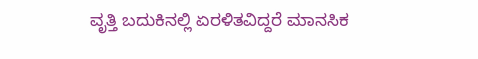ವೃತ್ತಿ ಬದುಕಿನಲ್ಲಿ ಏರಳಿತವಿದ್ದರೆ ಮಾನಸಿಕ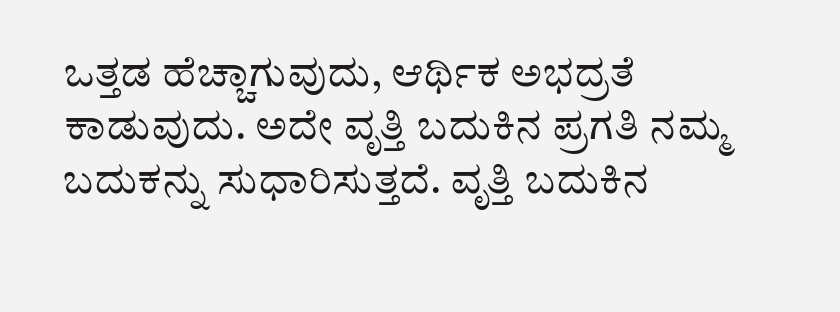ಒತ್ತಡ ಹೆಚ್ಚಾಗುವುದು, ಆರ್ಥಿಕ ಅಭದ್ರತೆ ಕಾಡುವುದು. ಅದೇ ವೃತ್ತಿ ಬದುಕಿನ ಪ್ರಗತಿ ನಮ್ಮ ಬದುಕನ್ನು ಸುಧಾರಿಸುತ್ತದೆ. ವೃತ್ತಿ ಬದುಕಿನ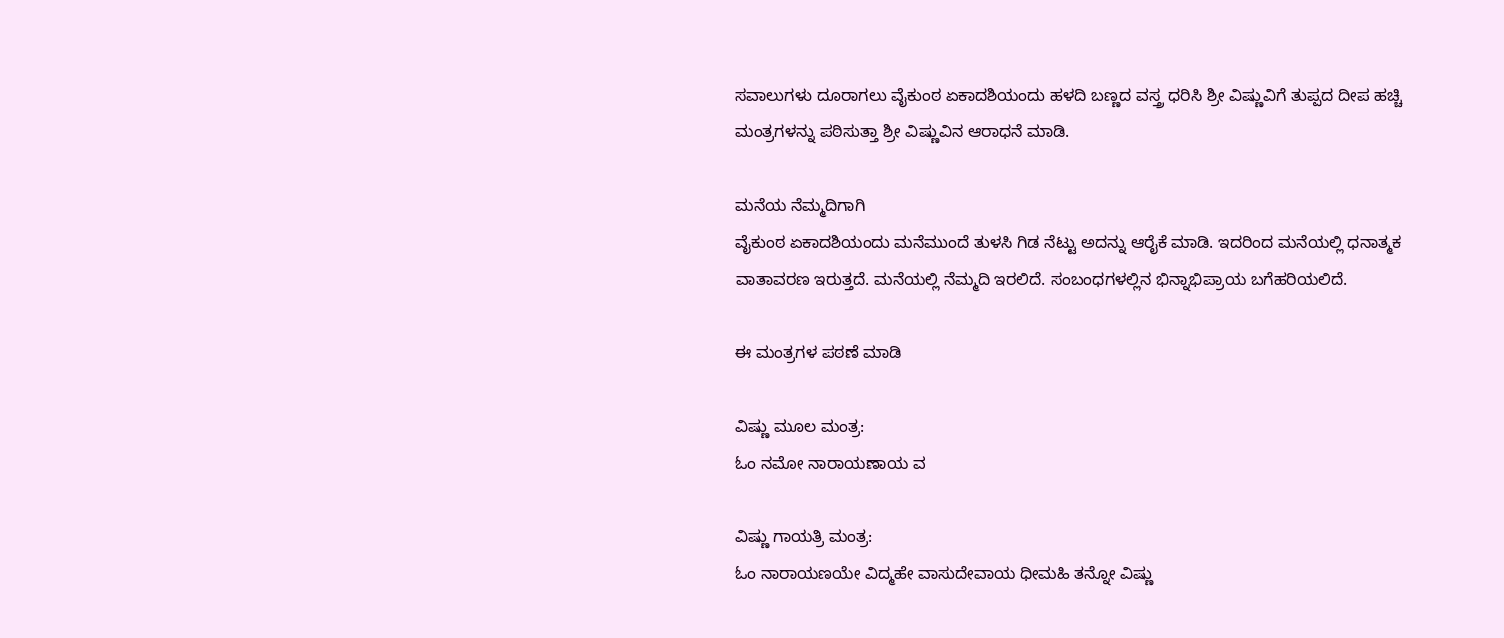ಸವಾಲುಗಳು ದೂರಾಗಲು ವೈಕುಂಠ ಏಕಾದಶಿಯಂದು ಹಳದಿ ಬಣ್ಣದ ವಸ್ತ್ರ ಧರಿಸಿ ಶ್ರೀ ವಿಷ್ಣುವಿಗೆ ತುಪ್ಪದ ದೀಪ ಹಚ್ಚಿ ಮಂತ್ರಗಳನ್ನು ಪಠಿಸುತ್ತಾ ಶ್ರೀ ವಿಷ್ಣುವಿನ ಆರಾಧನೆ ಮಾಡಿ.

ಮನೆಯ ನೆಮ್ಮದಿಗಾಗಿ
ವೈಕುಂಠ ಏಕಾದಶಿಯಂದು ಮನೆಮುಂದೆ ತುಳಸಿ ಗಿಡ ನೆಟ್ಟು ಅದನ್ನು ಆರೈಕೆ ಮಾಡಿ. ಇದರಿಂದ ಮನೆಯಲ್ಲಿ ಧನಾತ್ಮಕ ವಾತಾವರಣ ಇರುತ್ತದೆ. ಮನೆಯಲ್ಲಿ ನೆಮ್ಮದಿ ಇರಲಿದೆ. ಸಂಬಂಧಗಳಲ್ಲಿನ ಭಿನ್ನಾಭಿಪ್ರಾಯ ಬಗೆಹರಿಯಲಿದೆ.

ಈ ಮಂತ್ರಗಳ ಪಠಣೆ ಮಾಡಿ

ವಿಷ್ಣು ಮೂಲ ಮಂತ್ರ:
ಓಂ ನಮೋ ನಾರಾಯಣಾಯ ವ

ವಿಷ್ಣು ಗಾಯತ್ರಿ ಮಂತ್ರ:
ಓಂ ನಾರಾಯಣಯೇ ವಿದ್ಮಹೇ ವಾಸುದೇವಾಯ ಧೀಮಹಿ ತನ್ನೋ ವಿಷ್ಣು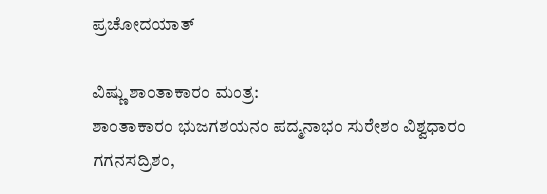ಪ್ರಚೋದಯಾತ್

ವಿಷ್ಣು ಶಾಂತಾಕಾರಂ ಮಂತ್ರ:
ಶಾಂತಾಕಾರಂ ಭುಜಗಶಯನಂ ಪದ್ಮನಾಭಂ ಸುರೇಶಂ ವಿಶ್ವಧಾರಂ ಗಗನಸದ್ರಿಶಂ,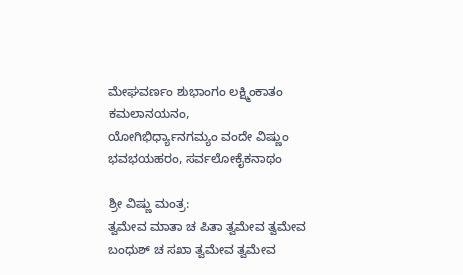ಮೇಘವರ್ಣಂ ಶುಭಾಂಗಂ ಲಕ್ಷ್ಮಿಂಕಾತಂ ಕಮಲಾನಯನಂ,
ಯೋಗಿಭಿರ್ಧ್ಯಾನಗಮ್ಯಂ ವಂದೇ ವಿಷ್ಣುಂ ಭವಭಯಹರಂ, ಸರ್ವಲೋಕೈಕನಾಥಂ

ಶ್ರೀ ವಿಷ್ಣು ಮಂತ್ರ:
ತ್ವಮೇವ ಮಾತಾ ಚ ಪಿತಾ ತ್ವಮೇವ ತ್ವಮೇವ
ಬಂಧುಶ್‌ ಚ ಸಖಾ ತ್ವಮೇವ ತ್ವಮೇವ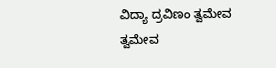ವಿದ್ಯಾ ದ್ರವಿಣಂ ತ್ವಮೇವ ತ್ವಮೇವ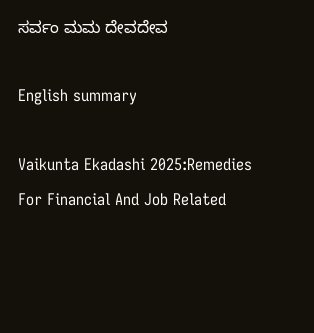ಸರ್ವಂ ಮಮ ದೇವದೇವ

English summary

Vaikunta Ekadashi 2025:Remedies For Financial And Job Related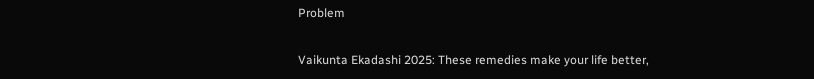Problem

Vaikunta Ekadashi 2025: These remedies make your life better,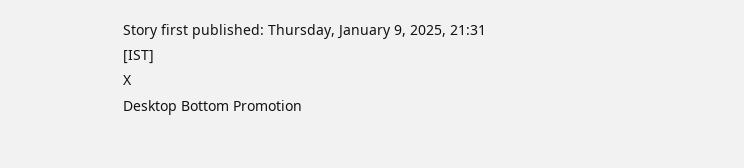Story first published: Thursday, January 9, 2025, 21:31 [IST]
X
Desktop Bottom Promotion